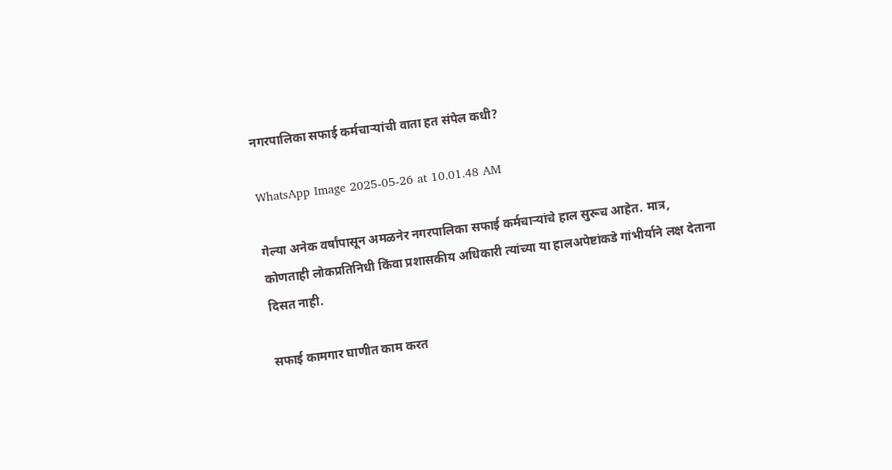नगरपालिका सफाई कर्मचाऱ्यांची वाता हत संपेल कधी?

WhatsApp Image 2025-05-26 at 10.01.48 AM

गेल्या अनेक वर्षांपासून अमळनेर नगरपालिका सफाई कर्मचाऱ्यांचे हाल सुरूच आहेत. मात्र, कोणताही लोकप्रतिनिधी किंवा प्रशासकीय अधिकारी त्यांच्या या हालअपेष्टांकडे गांभीर्याने लक्ष देताना दिसत नाही.

सफाई कामगार घाणीत काम करत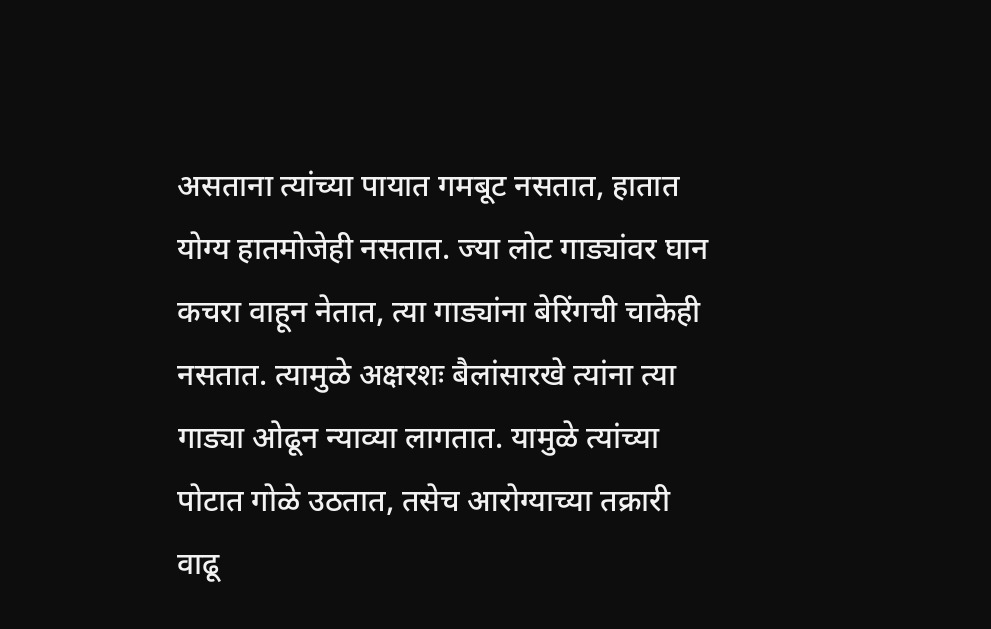असताना त्यांच्या पायात गमबूट नसतात, हातात योग्य हातमोजेही नसतात. ज्या लोट गाड्यांवर घान कचरा वाहून नेतात, त्या गाड्यांना बेरिंगची चाकेही नसतात. त्यामुळे अक्षरशः बैलांसारखे त्यांना त्या गाड्या ओढून न्याव्या लागतात. यामुळे त्यांच्या पोटात गोळे उठतात, तसेच आरोग्याच्या तक्रारी वाढू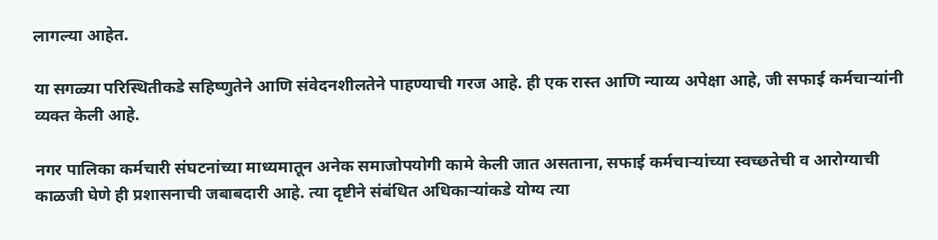लागल्या आहेत.

या सगळ्या परिस्थितीकडे सहिष्णुतेने आणि संवेदनशीलतेने पाहण्याची गरज आहे. ही एक रास्त आणि न्याय्य अपेक्षा आहे, जी सफाई कर्मचाऱ्यांनी व्यक्त केली आहे.

नगर पालिका कर्मचारी संघटनांच्या माध्यमातून अनेक समाजोपयोगी कामे केली जात असताना, सफाई कर्मचाऱ्यांच्या स्वच्छतेची व आरोग्याची काळजी घेणे ही प्रशासनाची जबाबदारी आहे. त्या दृष्टीने संबंधित अधिकाऱ्यांकडे योग्य त्या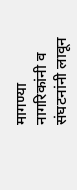मागण्या नागरिकांनी व संघटनांनी लावून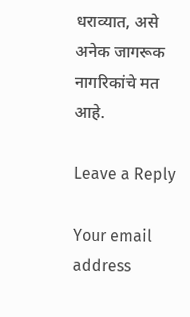धराव्यात, असे अनेक जागरूक नागरिकांचे मत आहे.

Leave a Reply

Your email address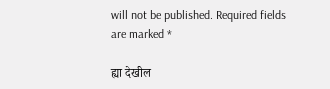will not be published. Required fields are marked *

ह्या देखील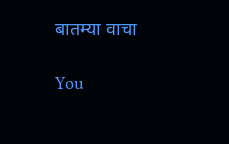बातम्या वाचा

You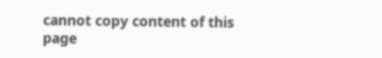cannot copy content of this page